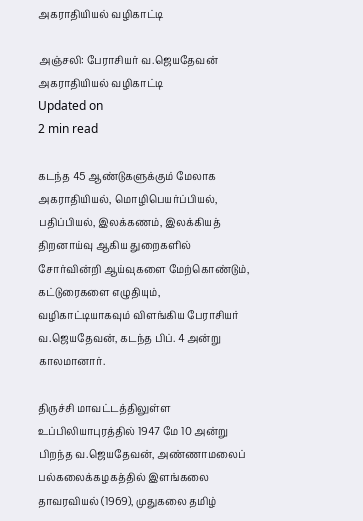அகராதியியல் வழிகாட்டி

அஞ்சலி: பேராசியர் வ.ஜெயதேவன்
அகராதியியல் வழிகாட்டி
Updated on
2 min read

கடந்த 45 ஆண்டுகளுக்கும் மேலாக அகராதியியல், மொழிபெயர்ப்பியல், பதிப்பியல், இலக்கணம், இலக்கியத் திறனாய்வு ஆகிய துறைகளில் சோர்வின்றி ஆய்வுகளை மேற்கொண்டும், கட்டுரைகளை எழுதியும், வழிகாட்டியாகவும் விளங்கிய பேராசியர் வ.ஜெயதேவன், கடந்த பிப். 4 அன்று காலமானார்.

திருச்சி மாவட்டத்திலுள்ள உப்பிலியாபுரத்தில் 1947 மே 10 அன்று பிறந்த வ.ஜெயதேவன், அண்ணாமலைப் பல்கலைக்கழகத்தில் இளங்கலை தாவரவியல் (1969), முதுகலை தமிழ்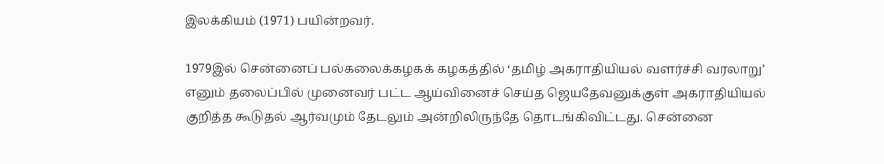இலக்கியம் (1971) பயின்றவர்.

1979இல் சென்னைப் பல்கலைக்கழகக் கழகத்தில் ‘தமிழ் அகராதியியல் வளர்ச்சி வரலாறு’ எனும் தலைப்பில் முனைவர் பட்ட ஆய்வினைச் செய்த ஜெயதேவனுக்குள் அகராதியியல் குறித்த கூடுதல் ஆர்வமும் தேடலும் அன்றிலிருந்தே தொடங்கிவிட்டது. சென்னை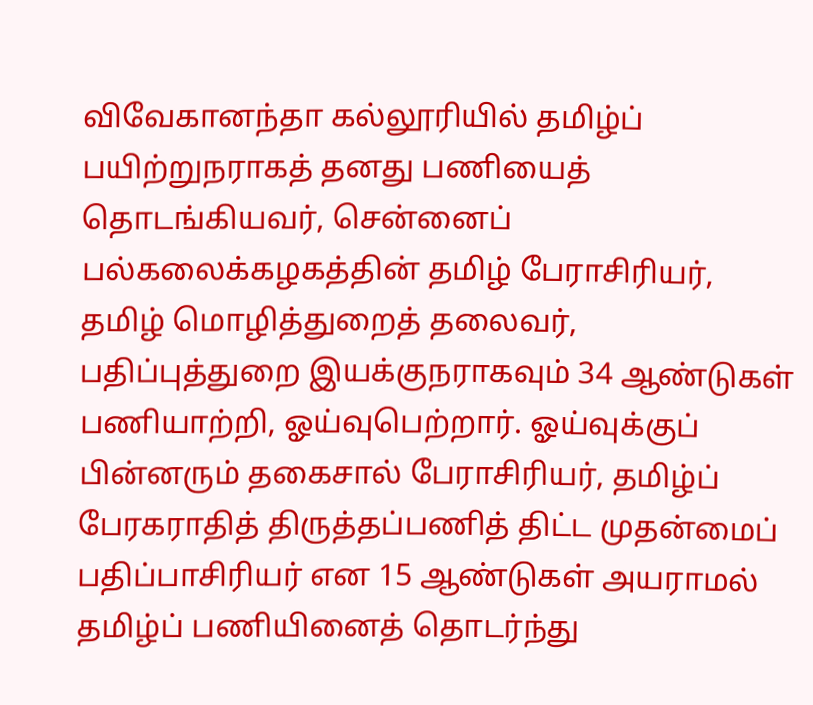விவேகானந்தா கல்லூரியில் தமிழ்ப் பயிற்றுநராகத் தனது பணியைத் தொடங்கியவர், சென்னைப் பல்கலைக்கழகத்தின் தமிழ் பேராசிரியர், தமிழ் மொழித்துறைத் தலைவர், பதிப்புத்துறை இயக்குநராகவும் 34 ஆண்டுகள் பணியாற்றி, ஓய்வுபெற்றார். ஓய்வுக்குப் பின்னரும் தகைசால் பேராசிரியர், தமிழ்ப் பேரகராதித் திருத்தப்பணித் திட்ட முதன்மைப் பதிப்பாசிரியர் என 15 ஆண்டுகள் அயராமல் தமிழ்ப் பணியினைத் தொடர்ந்து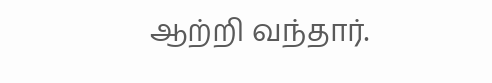ஆற்றி வந்தார்.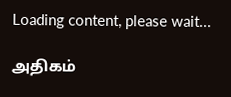Loading content, please wait...

அதிகம்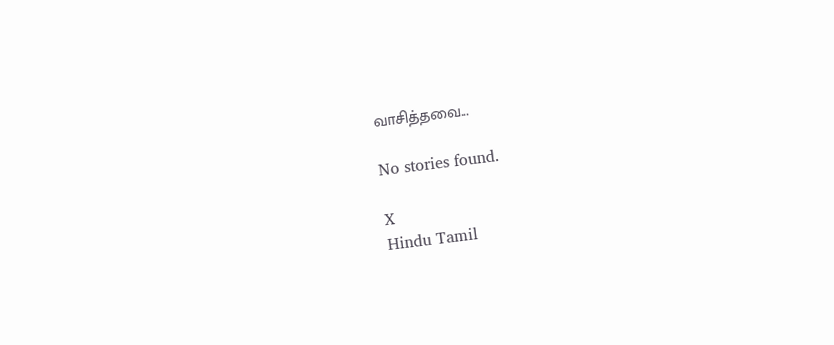வாசித்தவை...

No stories found.

X
Hindu Tamil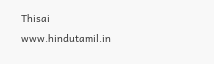Thisai
www.hindutamil.in